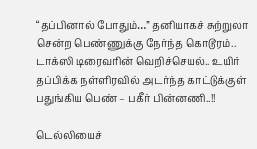“தப்பினால் போதும்…” தனியாகச் சுற்றுலா சென்ற பெண்ணுக்கு நேர்ந்த கொடூரம்.. டாக்ஸி டிரைவரின் வெறிச்செயல்.. உயிர் தப்பிக்க நள்ளிரவில் அடர்ந்த காட்டுக்குள் பதுங்கிய பெண் – பகீர் பின்னணி..!!

டெல்லியைச்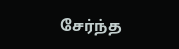சேர்ந்த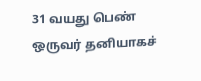31 வயது பெண் ஒருவர் தனியாகச்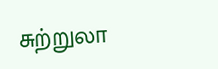சுற்றுலா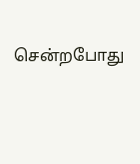சென்றபோது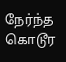நேர்ந்த கொடூர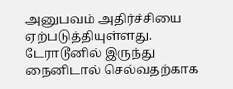அனுபவம் அதிர்ச்சியை ஏற்படுத்தியுள்ளது. டேராடூனில் இருந்து நைனிடால் செல்வதற்காக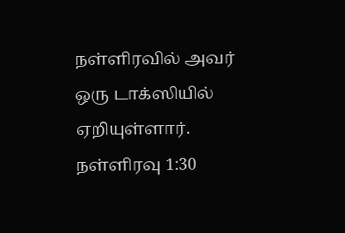நள்ளிரவில் அவர் ஒரு டாக்ஸியில் ஏறியுள்ளார். நள்ளிரவு 1:30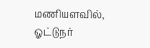மணியளவில், ஓட்டுநர்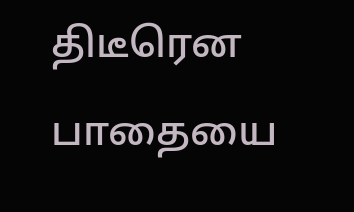திடீரென பாதையை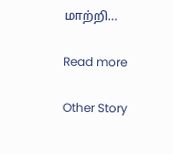மாற்றி…

Read more

Other Story